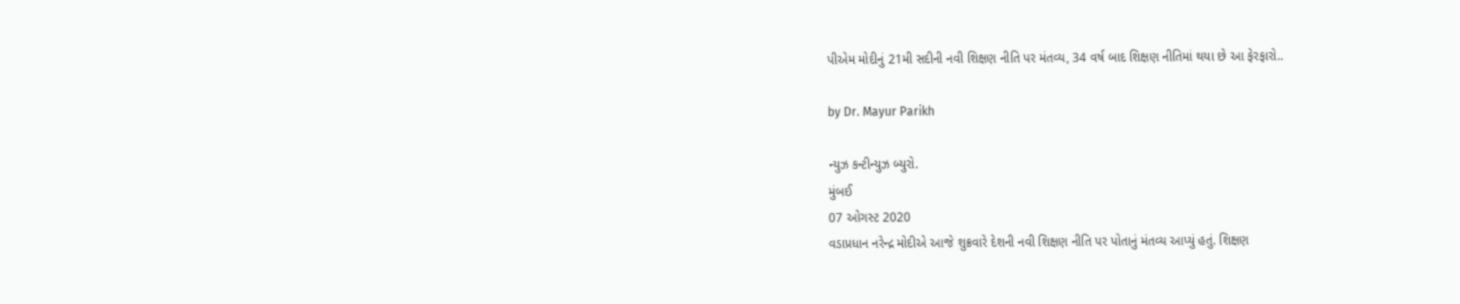પીએમ મોદીનું 21મી સદીની નવી શિક્ષણ નીતિ પર મંતવ્ય, 34 વર્ષ બાદ શિક્ષણ નીતિમાં થયા છે આ ફેરફારો..

by Dr. Mayur Parikh

ન્યુઝ કન્ટીન્યુઝ બ્યુરો.
મુંબઈ
07 ઓગસ્ટ 2020
વડાપ્રધાન નરેન્દ્ર મોદીએ આજે શુક્રવારે દેશની નવી શિક્ષણ નીતિ પર પોતાનું મંતવ્ય આપ્યું હતું. શિક્ષણ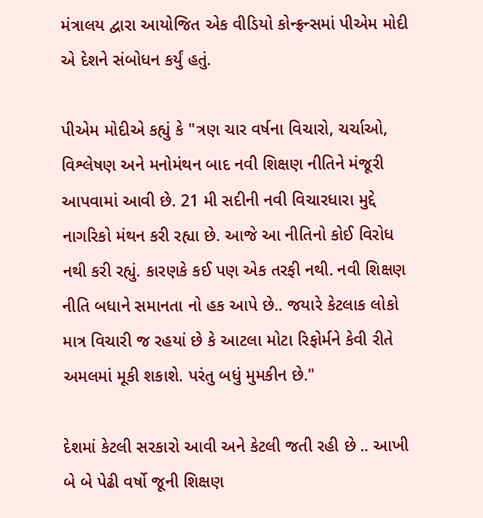મંત્રાલય દ્વારા આયોજિત એક વીડિયો કોન્ફ્રન્સમાં પીએમ મોદી એ દેશને સંબોધન કર્યું હતું.

પીએમ મોદીએ કહ્યું કે "ત્રણ ચાર વર્ષના વિચારો, ચર્ચાઓ, વિશ્લેષણ અને મનોમંથન બાદ નવી શિક્ષણ નીતિને મંજૂરી આપવામાં આવી છે. 21 મી સદીની નવી વિચારધારા મુદ્દે નાગરિકો મંથન કરી રહ્યા છે. આજે આ નીતિનો કોઈ વિરોધ નથી કરી રહ્યું. કારણકે કઈ પણ એક તરફી નથી. નવી શિક્ષણ નીતિ બધાને સમાનતા નો હક આપે છે.. જયારે કેટલાક લોકો માત્ર વિચારી જ રહયાં છે કે આટલા મોટા રિફોર્મને કેવી રીતે અમલમાં મૂકી શકાશે. પરંતુ બધું મુમકીન છે."

દેશમાં કેટલી સરકારો આવી અને કેટલી જતી રહી છે .. આખી બે બે પેઢી વર્ષો જૂની શિક્ષણ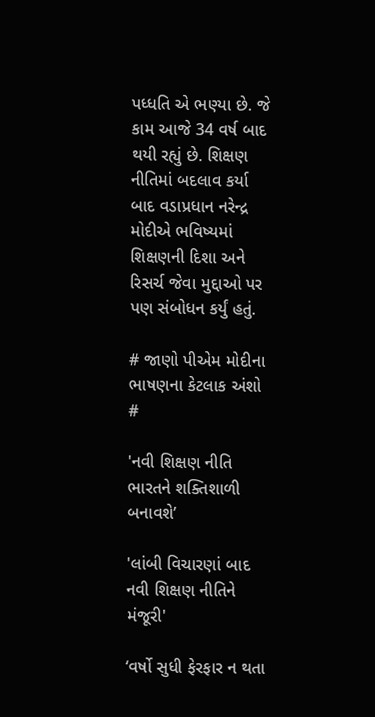પધ્ધતિ એ ભણ્યા છે. જે કામ આજે 34 વર્ષ બાદ થયી રહ્યું છે. શિક્ષણ નીતિમાં બદલાવ કર્યા બાદ વડાપ્રધાન નરેન્દ્ર મોદીએ ભવિષ્યમાં શિક્ષણની દિશા અને રિસર્ચ જેવા મુદ્દાઓ પર પણ સંબોધન કર્યું હતું.

# જાણો પીએમ મોદીના ભાષણના કેટલાક અંશો #

'નવી શિક્ષણ નીતિ ભારતને શક્તિશાળી બનાવશે’

'લાંબી વિચારણાં બાદ નવી શિક્ષણ નીતિને મંજૂરી'

‘વર્ષો સુધી ફેરફાર ન થતા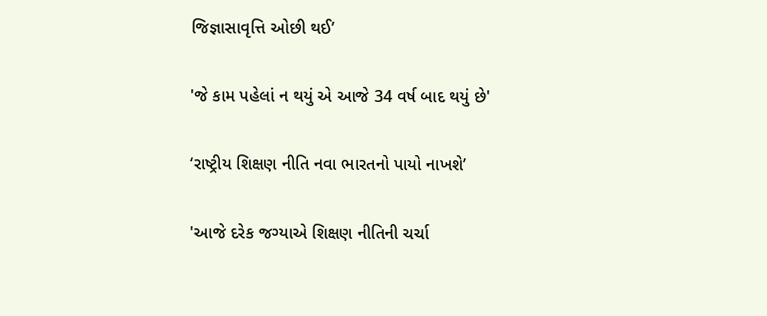જિજ્ઞાસાવૃત્તિ ઓછી થઈ’

'જે કામ પહેલાં ન થયું એ આજે 34 વર્ષ બાદ થયું છે'

‘રાષ્ટ્રીય શિક્ષણ નીતિ નવા ભારતનો પાયો નાખશે’

'આજે દરેક જગ્યાએ શિક્ષણ નીતિની ચર્ચા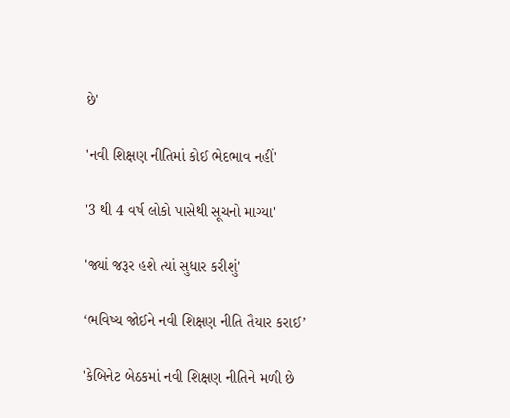છે'

'નવી શિક્ષણ નીતિમાં કોઈ ભેદભાવ નહીં'

'3 થી 4 વર્ષ લોકો પાસેથી સૂચનો માગ્યા'

'જ્યાં જરૂર હશે ત્યાં સુધાર કરીશું'

‘ભવિષ્ય જોઈને નવી શિક્ષણ નીતિ તૈયાર કરાઈ’

'કેબિનેટ બેઠકમાં નવી શિક્ષણ નીતિને મળી છે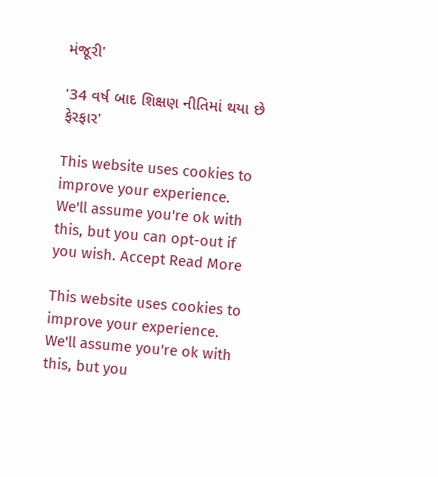મંજૂરી'

'34 વર્ષ બાદ શિક્ષણ નીતિમાં થયા છે ફેરફાર'

This website uses cookies to improve your experience. We'll assume you're ok with this, but you can opt-out if you wish. Accept Read More

This website uses cookies to improve your experience. We'll assume you're ok with this, but you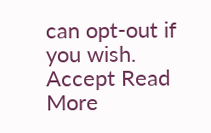can opt-out if you wish. Accept Read More